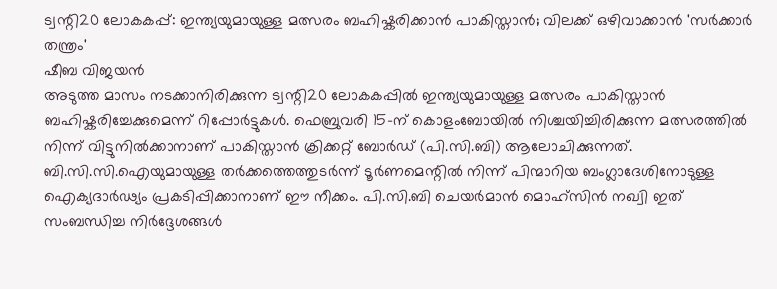ട്വന്റി20 ലോകകപ്പ്: ഇന്ത്യയുമായുള്ള മത്സരം ബഹിഷ്കരിക്കാൻ പാകിസ്താൻ; വിലക്ക് ഒഴിവാക്കാൻ 'സർക്കാർ തന്ത്രം'
ഷീബ വിജയൻ
അടുത്ത മാസം നടക്കാനിരിക്കുന്ന ട്വന്റി20 ലോകകപ്പിൽ ഇന്ത്യയുമായുള്ള മത്സരം പാകിസ്താൻ ബഹിഷ്കരിച്ചേക്കുമെന്ന് റിപ്പോർട്ടുകൾ. ഫെബ്രുവരി 15-ന് കൊളംബോയിൽ നിശ്ചയിച്ചിരിക്കുന്ന മത്സരത്തിൽ നിന്ന് വിട്ടുനിൽക്കാനാണ് പാകിസ്താൻ ക്രിക്കറ്റ് ബോർഡ് (പി.സി.ബി) ആലോചിക്കുന്നത്. ബി.സി.സി.ഐയുമായുള്ള തർക്കത്തെത്തുടർന്ന് ടൂർണമെന്റിൽ നിന്ന് പിന്മാറിയ ബംഗ്ലാദേശിനോടുള്ള ഐക്യദാർഢ്യം പ്രകടിപ്പിക്കാനാണ് ഈ നീക്കം. പി.സി.ബി ചെയർമാൻ മൊഹ്സിൻ നഖ്വി ഇത് സംബന്ധിച്ച നിർദ്ദേശങ്ങൾ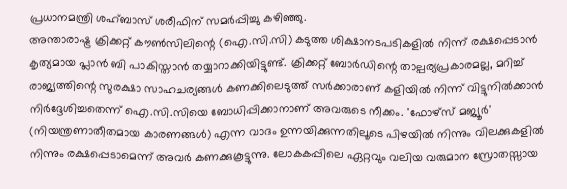പ്രധാനമന്ത്രി ശഹ്ബാസ് ശരീഫിന് സമർപ്പിച്ചു കഴിഞ്ഞു.
അന്താരാഷ്ട്ര ക്രിക്കറ്റ് കൗൺസിലിന്റെ (ഐ.സി.സി) കടുത്ത ശിക്ഷാനടപടികളിൽ നിന്ന് രക്ഷപ്പെടാൻ കൃത്യമായ പ്ലാൻ ബി പാകിസ്താൻ തയ്യാറാക്കിയിട്ടുണ്ട്. ക്രിക്കറ്റ് ബോർഡിന്റെ താല്പര്യപ്രകാരമല്ല, മറിച്ച് രാജ്യത്തിന്റെ സുരക്ഷാ സാഹചര്യങ്ങൾ കണക്കിലെടുത്ത് സർക്കാരാണ് കളിയിൽ നിന്ന് വിട്ടുനിൽക്കാൻ നിർദ്ദേശിച്ചതെന്ന് ഐ.സി.സിയെ ബോധിപ്പിക്കാനാണ് അവരുടെ നീക്കം. 'ഫോഴ്സ് മജ്യൂർ' (നിയന്ത്രണാതീതമായ കാരണങ്ങൾ) എന്ന വാദം ഉന്നയിക്കുന്നതിലൂടെ പിഴയിൽ നിന്നും വിലക്കുകളിൽ നിന്നും രക്ഷപ്പെടാമെന്ന് അവർ കണക്കുകൂട്ടുന്നു. ലോകകപ്പിലെ ഏറ്റവും വലിയ വരുമാന സ്രോതസ്സായ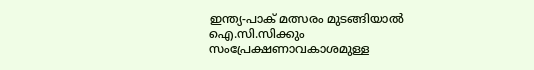ഇന്ത്യ-പാക് മത്സരം മുടങ്ങിയാൽ ഐ.സി.സിക്കും സംപ്രേക്ഷണാവകാശമുള്ള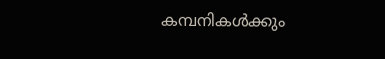കമ്പനികൾക്കും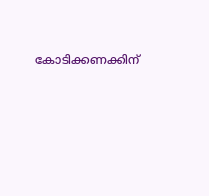കോടിക്കണക്കിന്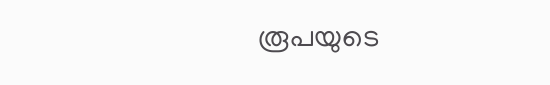രൂപയുടെ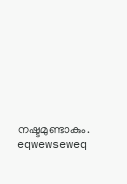നഷ്ടമുണ്ടാകും.
eqwewseweq